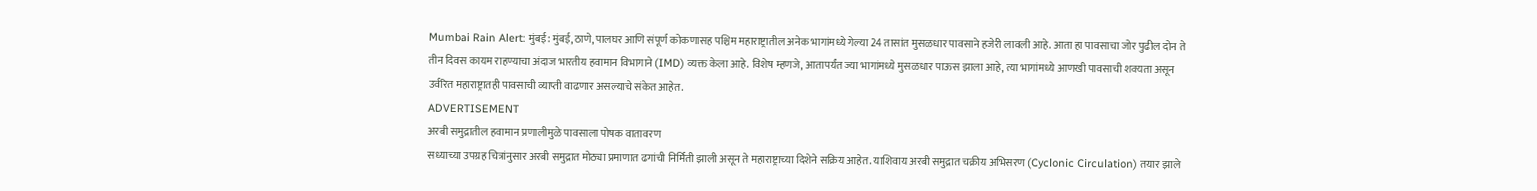Mumbai Rain Alert: मुंबई: मुंबई, ठाणे, पालघर आणि संपूर्ण कोकणासह पश्चिम महाराष्ट्रातील अनेक भागांमध्ये गेल्या 24 तासांत मुसळधार पावसाने हजेरी लावली आहे. आता हा पावसाचा जोर पुढील दोन ते तीन दिवस कायम राहण्याचा अंदाज भारतीय हवामान विभागाने (IMD) व्यक्त केला आहे. विशेष म्हणजे, आतापर्यंत ज्या भागांमध्ये मुसळधार पाऊस झाला आहे, त्या भागांमध्ये आणखी पावसाची शक्यता असून उर्वरित महाराष्ट्रातही पावसाची व्याप्ती वाढणार असल्याचे संकेत आहेत.
ADVERTISEMENT
अरबी समुद्रातील हवामान प्रणालीमुळे पावसाला पोषक वातावरण
सध्याच्या उपग्रह चित्रांनुसार अरबी समुद्रात मोठ्या प्रमाणात ढगांची निर्मिती झाली असून ते महाराष्ट्राच्या दिशेने सक्रिय आहेत. याशिवाय अरबी समुद्रात चक्रीय अभिसरण (Cyclonic Circulation) तयार झाले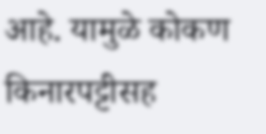आहे. यामुळे कोकण किनारपट्टीसह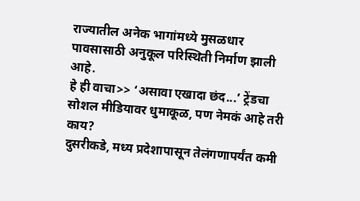राज्यातील अनेक भागांमध्ये मुसळधार पावसासाठी अनुकूल परिस्थिती निर्माण झाली आहे.
हे ही वाचा>> ‘असावा एखादा छंद...’ ट्रेंडचा सोशल मीडियावर धुमाकूळ, पण नेमकं आहे तरी काय?
दुसरीकडे, मध्य प्रदेशापासून तेलंगणापर्यंत कमी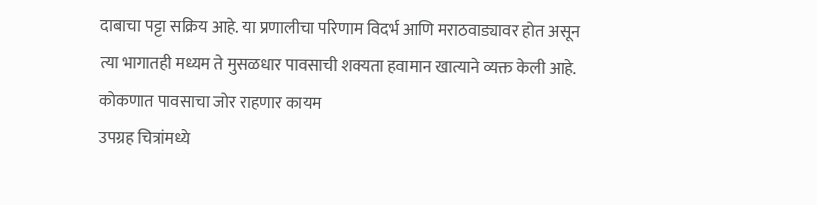दाबाचा पट्टा सक्रिय आहे. या प्रणालीचा परिणाम विदर्भ आणि मराठवाड्यावर होत असून त्या भागातही मध्यम ते मुसळधार पावसाची शक्यता हवामान खात्याने व्यक्त केली आहे.
कोकणात पावसाचा जोर राहणार कायम
उपग्रह चित्रांमध्ये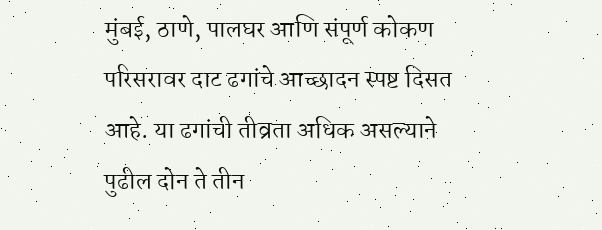मुंबई, ठाणे, पालघर आणि संपूर्ण कोकण परिसरावर दाट ढगांचे आच्छादन स्पष्ट दिसत आहे. या ढगांची तीव्रता अधिक असल्याने पुढील दोन ते तीन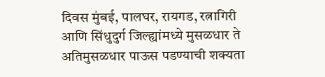दिवस मुंबई, पालघर, रायगड, रत्नागिरी आणि सिंधुदुर्ग जिल्ह्यांमध्ये मुसळधार ते अतिमुसळधार पाऊस पडण्याची शक्यता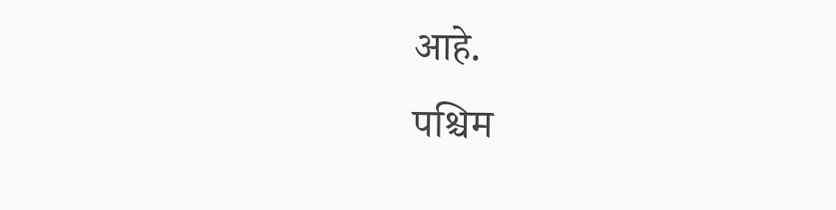आहे.
पश्चिम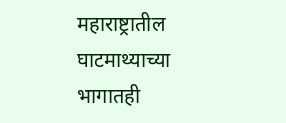महाराष्ट्रातील घाटमाथ्याच्या भागातही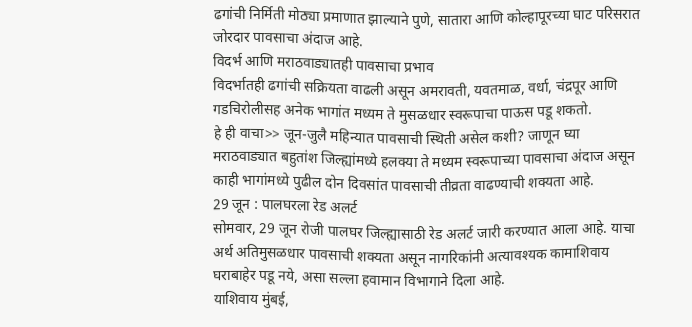ढगांची निर्मिती मोठ्या प्रमाणात झाल्याने पुणे, सातारा आणि कोल्हापूरच्या घाट परिसरात जोरदार पावसाचा अंदाज आहे.
विदर्भ आणि मराठवाड्यातही पावसाचा प्रभाव
विदर्भातही ढगांची सक्रियता वाढली असून अमरावती, यवतमाळ, वर्धा, चंद्रपूर आणि गडचिरोलीसह अनेक भागांत मध्यम ते मुसळधार स्वरूपाचा पाऊस पडू शकतो.
हे ही वाचा>> जून-जुलै महिन्यात पावसाची स्थिती असेल कशी? जाणून घ्या
मराठवाड्यात बहुतांश जिल्ह्यांमध्ये हलक्या ते मध्यम स्वरूपाच्या पावसाचा अंदाज असून काही भागांमध्ये पुढील दोन दिवसांत पावसाची तीव्रता वाढण्याची शक्यता आहे.
29 जून : पालघरला रेड अलर्ट
सोमवार, 29 जून रोजी पालघर जिल्ह्यासाठी रेड अलर्ट जारी करण्यात आला आहे. याचा अर्थ अतिमुसळधार पावसाची शक्यता असून नागरिकांनी अत्यावश्यक कामाशिवाय घराबाहेर पडू नये, असा सल्ला हवामान विभागाने दिला आहे.
याशिवाय मुंबई,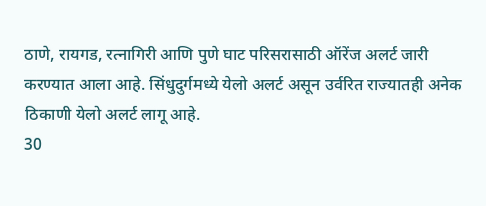ठाणे, रायगड, रत्नागिरी आणि पुणे घाट परिसरासाठी ऑरेंज अलर्ट जारी करण्यात आला आहे. सिंधुदुर्गमध्ये येलो अलर्ट असून उर्वरित राज्यातही अनेक ठिकाणी येलो अलर्ट लागू आहे.
30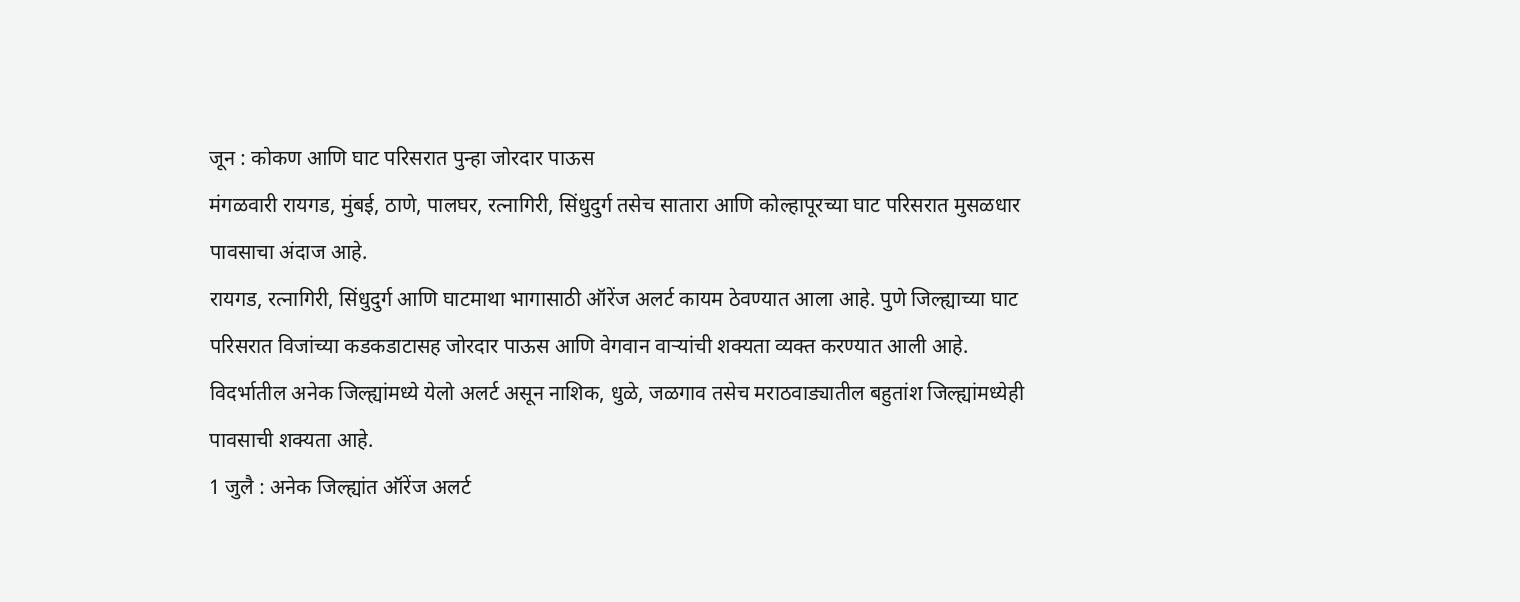जून : कोकण आणि घाट परिसरात पुन्हा जोरदार पाऊस
मंगळवारी रायगड, मुंबई, ठाणे, पालघर, रत्नागिरी, सिंधुदुर्ग तसेच सातारा आणि कोल्हापूरच्या घाट परिसरात मुसळधार पावसाचा अंदाज आहे.
रायगड, रत्नागिरी, सिंधुदुर्ग आणि घाटमाथा भागासाठी ऑरेंज अलर्ट कायम ठेवण्यात आला आहे. पुणे जिल्ह्याच्या घाट परिसरात विजांच्या कडकडाटासह जोरदार पाऊस आणि वेगवान वाऱ्यांची शक्यता व्यक्त करण्यात आली आहे.
विदर्भातील अनेक जिल्ह्यांमध्ये येलो अलर्ट असून नाशिक, धुळे, जळगाव तसेच मराठवाड्यातील बहुतांश जिल्ह्यांमध्येही पावसाची शक्यता आहे.
1 जुलै : अनेक जिल्ह्यांत ऑरेंज अलर्ट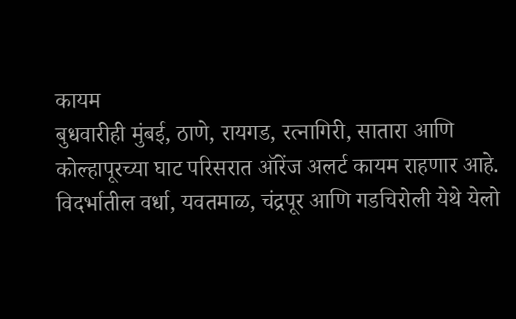कायम
बुधवारीही मुंबई, ठाणे, रायगड, रत्नागिरी, सातारा आणि कोल्हापूरच्या घाट परिसरात ऑरेंज अलर्ट कायम राहणार आहे.
विदर्भातील वर्धा, यवतमाळ, चंद्रपूर आणि गडचिरोली येथे येलो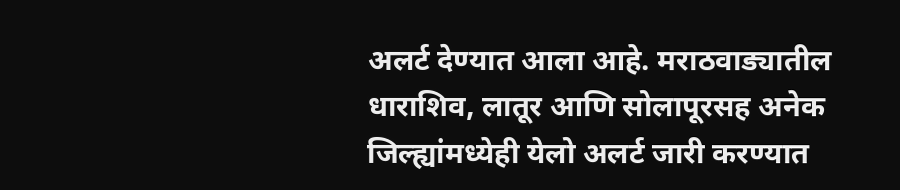अलर्ट देण्यात आला आहे. मराठवाड्यातील धाराशिव, लातूर आणि सोलापूरसह अनेक जिल्ह्यांमध्येही येलो अलर्ट जारी करण्यात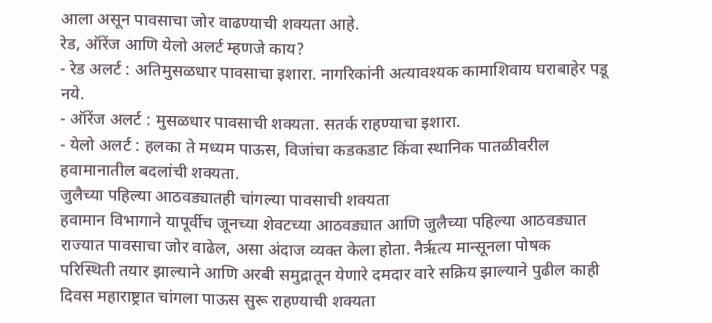आला असून पावसाचा जोर वाढण्याची शक्यता आहे.
रेड, ऑरेंज आणि येलो अलर्ट म्हणजे काय?
- रेड अलर्ट : अतिमुसळधार पावसाचा इशारा. नागरिकांनी अत्यावश्यक कामाशिवाय घराबाहेर पडू नये.
- ऑरेंज अलर्ट : मुसळधार पावसाची शक्यता. सतर्क राहण्याचा इशारा.
- येलो अलर्ट : हलका ते मध्यम पाऊस, विजांचा कडकडाट किंवा स्थानिक पातळीवरील हवामानातील बदलांची शक्यता.
जुलैच्या पहिल्या आठवड्यातही चांगल्या पावसाची शक्यता
हवामान विभागाने यापूर्वीच जूनच्या शेवटच्या आठवड्यात आणि जुलैच्या पहिल्या आठवड्यात राज्यात पावसाचा जोर वाढेल, असा अंदाज व्यक्त केला होता. नैर्ऋत्य मान्सूनला पोषक परिस्थिती तयार झाल्याने आणि अरबी समुद्रातून येणारे दमदार वारे सक्रिय झाल्याने पुढील काही दिवस महाराष्ट्रात चांगला पाऊस सुरू राहण्याची शक्यता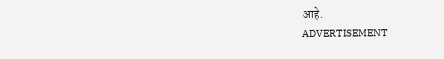आहे.
ADVERTISEMENT